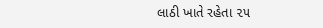લાઠી ખાતે રહેતા ૨૫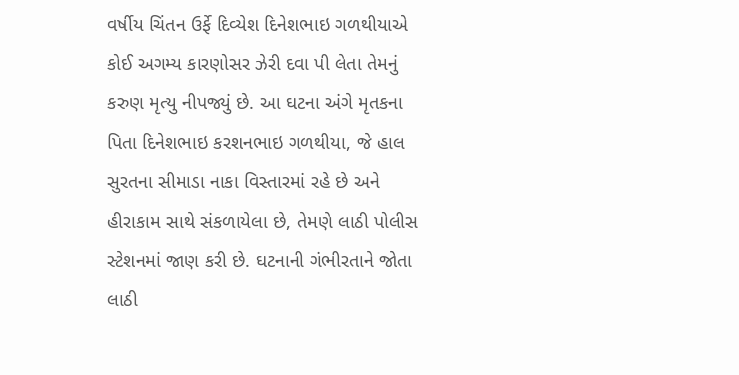વર્ષીય ચિંતન ઉર્ફે દિવ્યેશ દિનેશભાઇ ગળથીયાએ કોઈ અગમ્ય કારણોસર ઝેરી દવા પી લેતા તેમનું કરુણ મૃત્યુ નીપજ્યું છે. આ ઘટના અંગે મૃતકના પિતા દિનેશભાઇ કરશનભાઇ ગળથીયા, જે હાલ સુરતના સીમાડા નાકા વિસ્તારમાં રહે છે અને હીરાકામ સાથે સંકળાયેલા છે, તેમણે લાઠી પોલીસ સ્ટેશનમાં જાણ કરી છે. ઘટનાની ગંભીરતાને જોતા લાઠી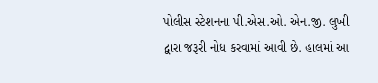પોલીસ સ્ટેશનના પી.એસ.ઓ. એન.જી. લુખી દ્વારા જરૂરી નોધ કરવામાં આવી છે. હાલમાં આ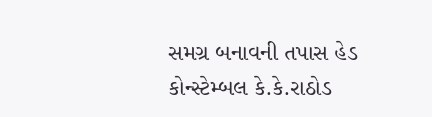સમગ્ર બનાવની તપાસ હેડ કોન્સ્ટેમ્બલ કે.કે.રાઠોડ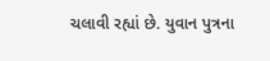ચલાવી રહ્યાં છે. યુવાન પુત્રના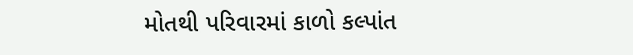મોતથી પરિવારમાં કાળો કલ્પાંત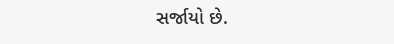સર્જાયો છે.